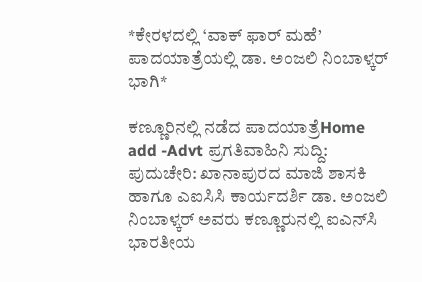*ಕೇರಳದಲ್ಲಿ ‘ವಾಕ್ ಫಾರ್ ಮಹೆ’ ಪಾದಯಾತ್ರೆಯಲ್ಲಿ ಡಾ. ಅಂಜಲಿ ನಿಂಬಾಳ್ಕರ್ ಭಾಗಿ*

ಕಣ್ಣೂರಿನಲ್ಲಿ ನಡೆದ ಪಾದಯಾತ್ರೆHome add -Advt ಪ್ರಗತಿವಾಹಿನಿ ಸುದ್ದಿ: ಪುದುಚೇರಿ: ಖಾನಾಪುರದ ಮಾಜಿ ಶಾಸಕಿ ಹಾಗೂ ಎಐಸಿಸಿ ಕಾರ್ಯದರ್ಶಿ ಡಾ. ಅಂಜಲಿ ನಿಂಬಾಳ್ಕರ್ ಅವರು ಕಣ್ಣೂರುನಲ್ಲಿ ಐಎನ್‌ಸಿ ಭಾರತೀಯ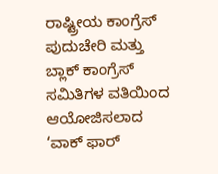ರಾಷ್ಟ್ರೀಯ ಕಾಂಗ್ರೆಸ್ ಪುದುಚೇರಿ ಮತ್ತು ಬ್ಲಾಕ್ ಕಾಂಗ್ರೆಸ್ ಸಮಿತಿಗಳ ವತಿಯಿಂದ ಆಯೋಜಿಸಲಾದ ‘ವಾಕ್ ಫಾರ್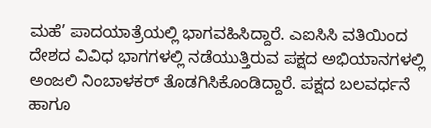ಮಹೆ’ ಪಾದಯಾತ್ರೆಯಲ್ಲಿ ಭಾಗವಹಿಸಿದ್ದಾರೆ. ಎಐಸಿಸಿ ವತಿಯಿಂದ ದೇಶದ ವಿವಿಧ ಭಾಗಗಳಲ್ಲಿ ನಡೆಯುತ್ತಿರುವ ಪಕ್ಷದ ಅಭಿಯಾನಗಳಲ್ಲಿ ಅಂಜಲಿ ನಿಂಬಾಳಕರ್ ತೊಡಗಿಸಿಕೊಂಡಿದ್ದಾರೆ. ಪಕ್ಷದ ಬಲವರ್ಧನೆ ಹಾಗೂ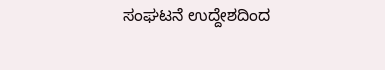ಸಂಘಟನೆ ಉದ್ದೇಶದಿಂದ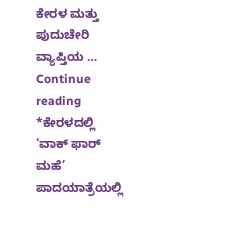ಕೇರಳ ಮತ್ತು ಪುದುಚೇರಿ ವ್ಯಾಪ್ತಿಯ … Continue reading *ಕೇರಳದಲ್ಲಿ ‘ವಾಕ್ ಫಾರ್ ಮಹೆ’ ಪಾದಯಾತ್ರೆಯಲ್ಲಿ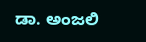ಡಾ. ಅಂಜಲಿ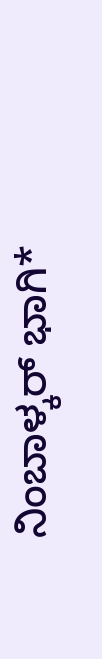ನಿಂಬಾಳ್ಕರ್ ಭಾಗಿ*